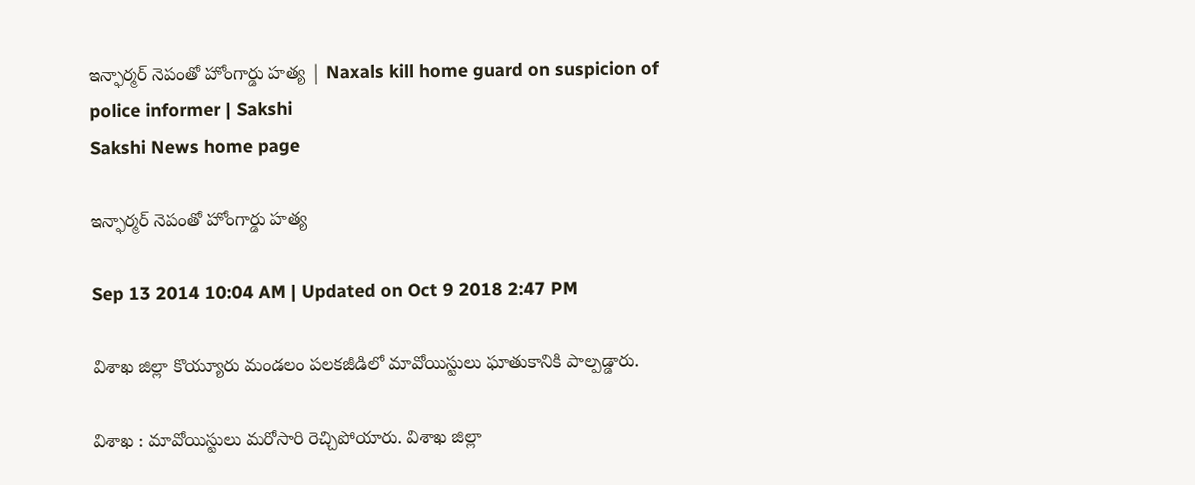ఇన్ఫార్మర్ నెపంతో హోంగార్డు హత్య | Naxals kill home guard on suspicion of police informer | Sakshi
Sakshi News home page

ఇన్ఫార్మర్ నెపంతో హోంగార్డు హత్య

Sep 13 2014 10:04 AM | Updated on Oct 9 2018 2:47 PM

విశాఖ జిల్లా కొయ్యూరు మండలం పలకజీడిలో మావోయిస్టులు ఘాతుకానికి పాల్పడ్డారు.

విశాఖ : మావోయిస్టులు మరోసారి రెచ్చిపోయారు. విశాఖ జిల్లా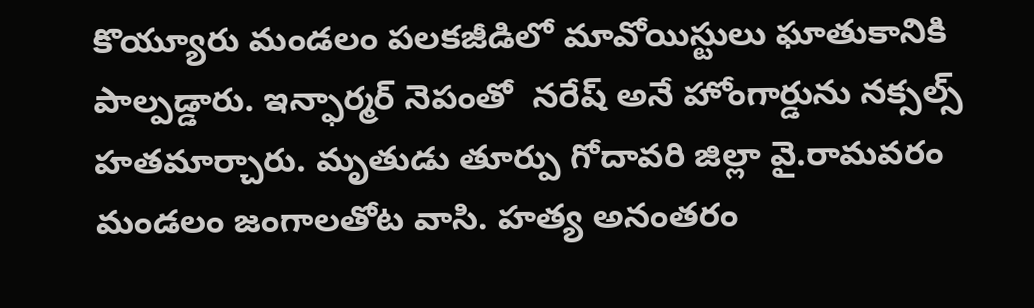కొయ్యూరు మండలం పలకజీడిలో మావోయిస్టులు ఘాతుకానికి పాల్పడ్డారు. ఇన్ఫార్మర్ నెపంతో  నరేష్ అనే హోంగార్డును నక్సల్స్ హతమార్చారు. మృతుడు తూర్పు గోదావరి జిల్లా వై.రామవరం మండలం జంగాలతోట వాసి. హత్య అనంతరం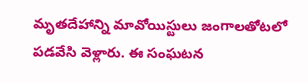మృతదేహాన్ని మావోయిస్టులు జంగాలతోటలో పడవేసి వెళ్లారు. ఈ సంఘటన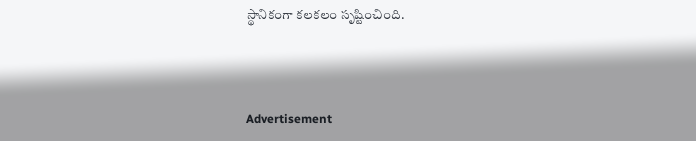స్థానికంగా కలకలం సృష్టించింది.



Advertisement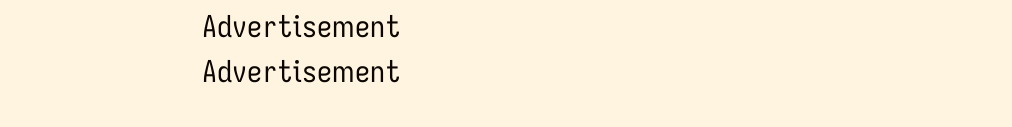Advertisement
Advertisement